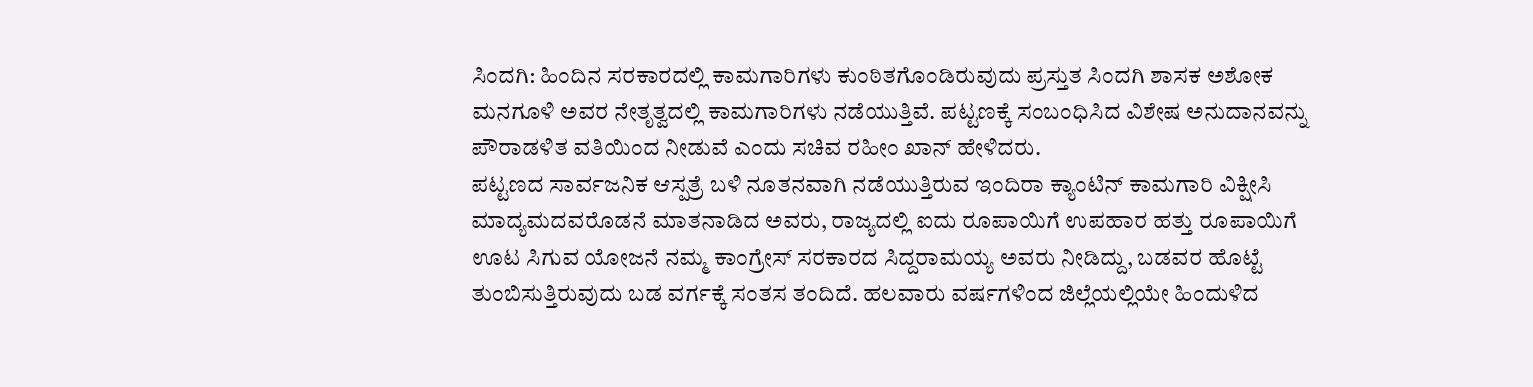ಸಿಂದಗಿ: ಹಿಂದಿನ ಸರಕಾರದಲ್ಲಿ ಕಾಮಗಾರಿಗಳು ಕುಂಠಿತಗೊಂಡಿರುವುದು ಪ್ರಸ್ತುತ ಸಿಂದಗಿ ಶಾಸಕ ಅಶೋಕ ಮನಗೂಳಿ ಅವರ ನೇತೃತ್ವದಲ್ಲಿ ಕಾಮಗಾರಿಗಳು ನಡೆಯುತ್ತಿವೆ. ಪಟ್ಟಣಕ್ಕೆ ಸಂಬಂಧಿಸಿದ ವಿಶೇಷ ಅನುದಾನವನ್ನು ಪೌರಾಡಳಿತ ವತಿಯಿಂದ ನೀಡುವೆ ಎಂದು ಸಚಿವ ರಹೀಂ ಖಾನ್ ಹೇಳಿದರು.
ಪಟ್ಟಣದ ಸಾರ್ವಜನಿಕ ಆಸ್ಪತ್ರೆ ಬಳಿ ನೂತನವಾಗಿ ನಡೆಯುತ್ತಿರುವ ಇಂದಿರಾ ಕ್ಯಾಂಟಿನ್ ಕಾಮಗಾರಿ ವಿಕ್ಷೀಸಿ ಮಾದ್ಯಮದವರೊಡನೆ ಮಾತನಾಡಿದ ಅವರು, ರಾಜ್ಯದಲ್ಲಿ ಐದು ರೂಪಾಯಿಗೆ ಉಪಹಾರ ಹತ್ತು ರೂಪಾಯಿಗೆ ಊಟ ಸಿಗುವ ಯೋಜನೆ ನಮ್ಮ ಕಾಂಗ್ರೇಸ್ ಸರಕಾರದ ಸಿದ್ದರಾಮಯ್ಯ ಅವರು ನೀಡಿದ್ದು, ಬಡವರ ಹೊಟ್ಟೆ ತುಂಬಿಸುತ್ತಿರುವುದು ಬಡ ವರ್ಗಕ್ಕೆ ಸಂತಸ ತಂದಿದೆ. ಹಲವಾರು ವರ್ಷಗಳಿಂದ ಜಿಲ್ಲೆಯಲ್ಲಿಯೇ ಹಿಂದುಳಿದ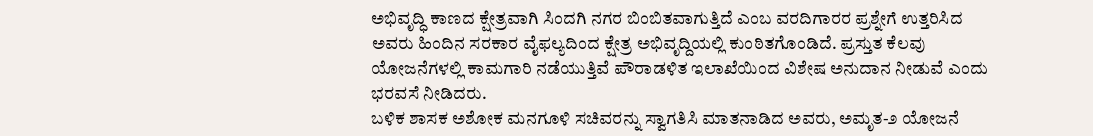ಅಭಿವೃದ್ಧಿ ಕಾಣದ ಕ್ಷೇತ್ರವಾಗಿ ಸಿಂದಗಿ ನಗರ ಬಿಂಬಿತವಾಗುತ್ತಿದೆ ಎಂಬ ವರದಿಗಾರರ ಪ್ರಶ್ನೇಗೆ ಉತ್ತರಿಸಿದ ಅವರು ಹಿಂದಿನ ಸರಕಾರ ವೈಫಲ್ಯದಿಂದ ಕ್ಷೇತ್ರ ಅಭಿವೃದ್ದಿಯಲ್ಲಿ ಕುಂಠಿತಗೊಂಡಿದೆ. ಪ್ರಸ್ತುತ ಕೆಲವು ಯೋಜನೆಗಳಲ್ಲಿ ಕಾಮಗಾರಿ ನಡೆಯುತ್ತಿವೆ ಪೌರಾಡಳಿತ ಇಲಾಖೆಯಿಂದ ವಿಶೇಷ ಅನುದಾನ ನೀಡುವೆ ಎಂದು ಭರವಸೆ ನೀಡಿದರು.
ಬಳಿಕ ಶಾಸಕ ಅಶೋಕ ಮನಗೂಳಿ ಸಚಿವರನ್ನು ಸ್ವಾಗತಿಸಿ ಮಾತನಾಡಿದ ಅವರು, ಅಮೃತ-೨ ಯೋಜನೆ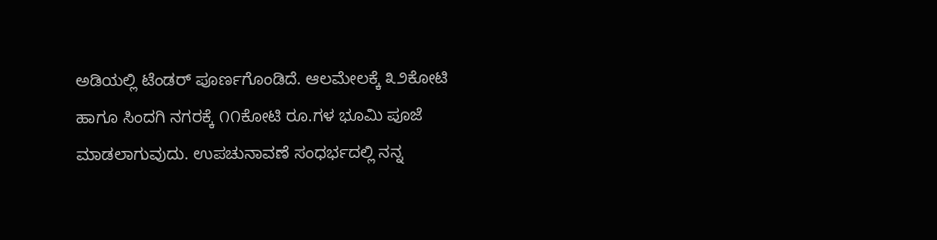ಅಡಿಯಲ್ಲಿ ಟೆಂಡರ್ ಪೂರ್ಣಗೊಂಡಿದೆ. ಆಲಮೇಲಕ್ಕೆ ೩೨ಕೋಟಿ ಹಾಗೂ ಸಿಂದಗಿ ನಗರಕ್ಕೆ ೧೧ಕೋಟಿ ರೂ.ಗಳ ಭೂಮಿ ಪೂಜೆ ಮಾಡಲಾಗುವುದು. ಉಪಚುನಾವಣೆ ಸಂಧರ್ಭದಲ್ಲಿ ನನ್ನ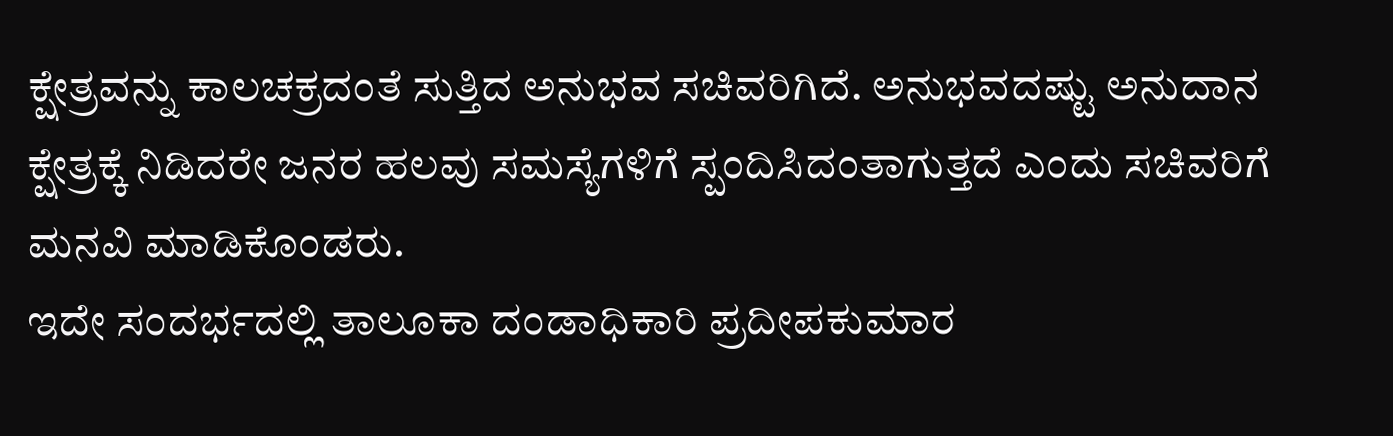ಕ್ಷೇತ್ರವನ್ನು ಕಾಲಚಕ್ರದಂತೆ ಸುತ್ತಿದ ಅನುಭವ ಸಚಿವರಿಗಿದೆ. ಅನುಭವದಷ್ಟು ಅನುದಾನ ಕ್ಷೇತ್ರಕ್ಕೆ ನಿಡಿದರೇ ಜನರ ಹಲವು ಸಮಸ್ಯೆಗಳಿಗೆ ಸ್ಪಂದಿಸಿದಂತಾಗುತ್ತದೆ ಎಂದು ಸಚಿವರಿಗೆ ಮನವಿ ಮಾಡಿಕೊಂಡರು.
ಇದೇ ಸಂದರ್ಭದಲ್ಲಿ ತಾಲೂಕಾ ದಂಡಾಧಿಕಾರಿ ಪ್ರದೀಪಕುಮಾರ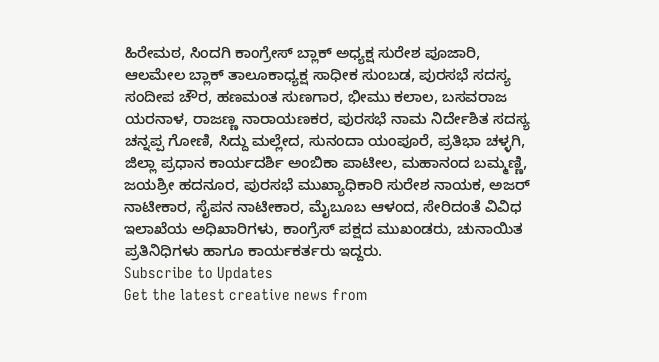ಹಿರೇಮಠ, ಸಿಂದಗಿ ಕಾಂಗ್ರೇಸ್ ಬ್ಲಾಕ್ ಅಧ್ಯಕ್ಷ ಸುರೇಶ ಪೂಜಾರಿ, ಆಲಮೇಲ ಬ್ಲಾಕ್ ತಾಲೂಕಾಧ್ಯಕ್ಷ ಸಾಧೀಕ ಸುಂಬಡ, ಪುರಸಭೆ ಸದಸ್ಯ ಸಂದೀಪ ಚೌರ, ಹಣಮಂತ ಸುಣಗಾರ, ಭೀಮು ಕಲಾಲ, ಬಸವರಾಜ ಯರನಾಳ, ರಾಜಣ್ಣ ನಾರಾಯಣಕರ, ಪುರಸಭೆ ನಾಮ ನಿರ್ದೇಶಿತ ಸದಸ್ಯ ಚನ್ನಪ್ಪ ಗೋಣಿ, ಸಿದ್ದು ಮಲ್ಲೇದ, ಸುನಂದಾ ಯಂಪೂರೆ, ಪ್ರತಿಭಾ ಚಳ್ಳಗಿ, ಜಿಲ್ಲಾ ಪ್ರಧಾನ ಕಾರ್ಯದರ್ಶಿ ಅಂಬಿಕಾ ಪಾಟೀಲ, ಮಹಾನಂದ ಬಮ್ಮಣ್ಣಿ, ಜಯಶ್ರೀ ಹದನೂರ, ಪುರಸಭೆ ಮುಖ್ಯಾಧಿಕಾರಿ ಸುರೇಶ ನಾಯಕ, ಅಜರ್ ನಾಟೀಕಾರ, ಸೈಪನ ನಾಟೀಕಾರ, ಮೈಬೂಬ ಆಳಂದ, ಸೇರಿದಂತೆ ವಿವಿಧ ಇಲಾಖೆಯ ಅಧಿಖಾರಿಗಳು, ಕಾಂಗ್ರೆಸ್ ಪಕ್ಷದ ಮುಖಂಡರು, ಚುನಾಯಿತ ಪ್ರತಿನಿಧಿಗಳು ಹಾಗೂ ಕಾರ್ಯಕರ್ತರು ಇದ್ದರು.
Subscribe to Updates
Get the latest creative news from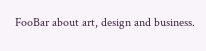FooBar about art, design and business.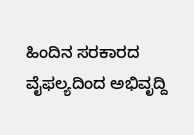ಹಿಂದಿನ ಸರಕಾರದ ವೈಫಲ್ಯದಿಂದ ಅಭಿವೃದ್ದಿ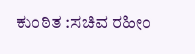ಕುಂಠಿತ :ಸಚಿವ ರಹೀಂ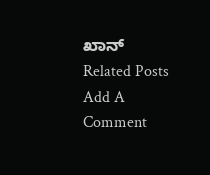ಖಾನ್
Related Posts
Add A Comment